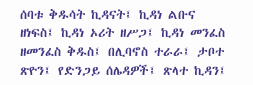ሰባቱ ቅዱሳት ኪዳናት፤ ኪዳነ ልቡና ዘነፍስ፤ ኪዳነ ኦሪት ዘሥጋ፤ ኪዳነ መንፈስ ዘመንፈስ ቅዱስ፤ በሊባኖስ ተራራ፤ ታቦተ ጽዮን፤ የድንጋይ ሰሌዳዎች፤ ጽላተ ኪዳን፤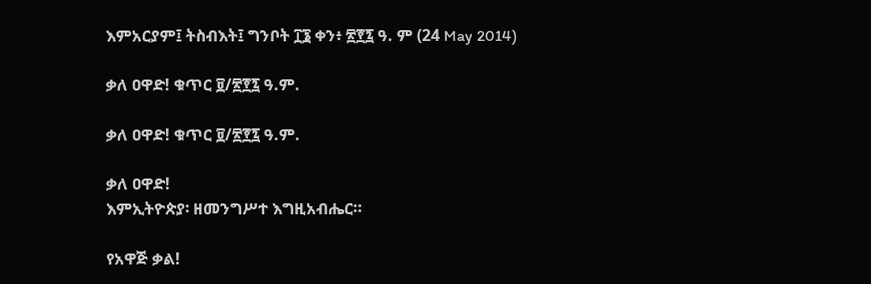እምአርያም፤ ትስብእት፤ ግንቦት ፲፮ ቀን፥ ፳፻፯ ዓ. ም (24 May 2014)

ቃለ ዐዋድ! ቁጥር ፱/፳፻፯ ዓ.ም.

ቃለ ዐዋድ! ቁጥር ፱/፳፻፯ ዓ.ም.

ቃለ ዐዋድ!
እምኢትዮጵያ፡ ዘመንግሥተ እግዚአብሔር።

የአዋጅ ቃል!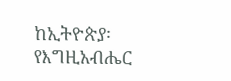ከኢትዮጵያ፡ የእግዚአብሔር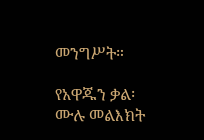መንግሥት።

የአዋጁን ቃል፡ ሙሉ መልእክት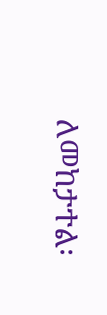ለመከታተል፡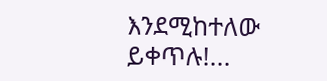እንደሚከተለው ይቀጥሉ!...